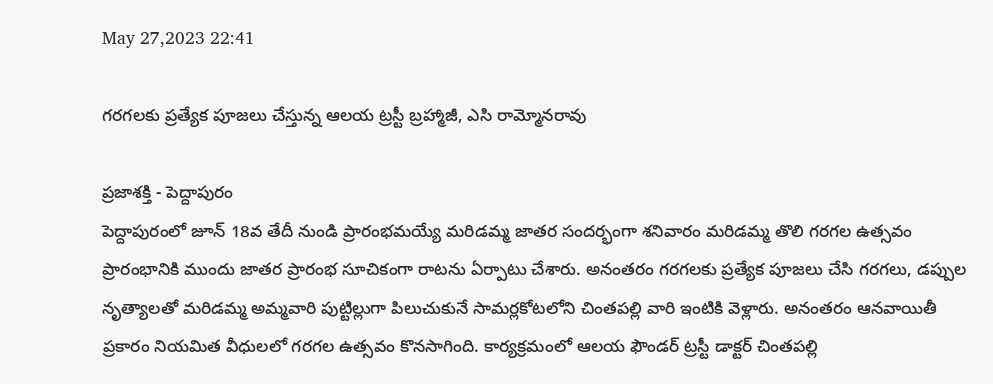May 27,2023 22:41

గరగలకు ప్రత్యేక పూజలు చేస్తున్న ఆలయ ట్రస్టీ బ్రహ్మాజీ, ఎసి రామ్మోనరావు

ప్రజాశక్తి - పెద్దాపురం
పెద్దాపురంలో జూన్‌ 18వ తేదీ నుండి ప్రారంభమయ్యే మరిడమ్మ జాతర సందర్భంగా శనివారం మరిడమ్మ తొలి గరగల ఉత్సవం ప్రారంభానికి ముందు జాతర ప్రారంభ సూచికంగా రాటను ఏర్పాటు చేశారు. అనంతరం గరగలకు ప్రత్యేక పూజలు చేసి గరగలు, డప్పుల నృత్యాలతో మరిడమ్మ అమ్మవారి పుట్టిల్లుగా పిలుచుకునే సామర్లకోటలోని చింతపల్లి వారి ఇంటికి వెళ్లారు. అనంతరం ఆనవాయితీ ప్రకారం నియమిత వీధులలో గరగల ఉత్సవం కొనసాగింది. కార్యక్రమంలో ఆలయ ఫౌండర్‌ ట్రస్టీ డాక్టర్‌ చింతపల్లి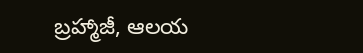బ్రహ్మాజీ, ఆలయ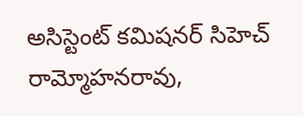అసిస్టెంట్‌ కమిషనర్‌ సిహెచ్‌ రామ్మోహనరావు,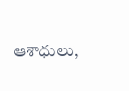ఆశాధులు,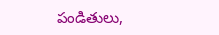పండితులు,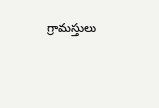గ్రామస్తులు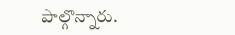పాల్గొన్నారు.